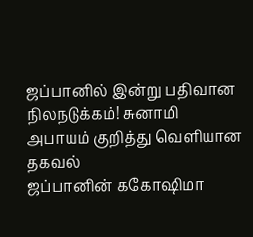ஜப்பானில் இன்று பதிவான நிலநடுக்கம்! சுனாமி அபாயம் குறித்து வெளியான தகவல்
ஜப்பானின் ககோஷிமா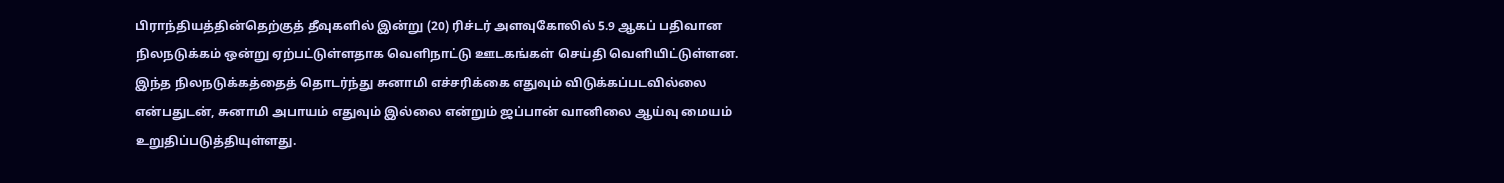பிராந்தியத்தின்தெற்குத் தீவுகளில் இன்று (20) ரிச்டர் அளவுகோலில் 5.9 ஆகப் பதிவான நிலநடுக்கம் ஒன்று ஏற்பட்டுள்ளதாக வெளிநாட்டு ஊடகங்கள் செய்தி வெளியிட்டுள்ளன.
இந்த நிலநடுக்கத்தைத் தொடர்ந்து சுனாமி எச்சரிக்கை எதுவும் விடுக்கப்படவில்லை என்பதுடன், சுனாமி அபாயம் எதுவும் இல்லை என்றும் ஜப்பான் வானிலை ஆய்வு மையம் உறுதிப்படுத்தியுள்ளது.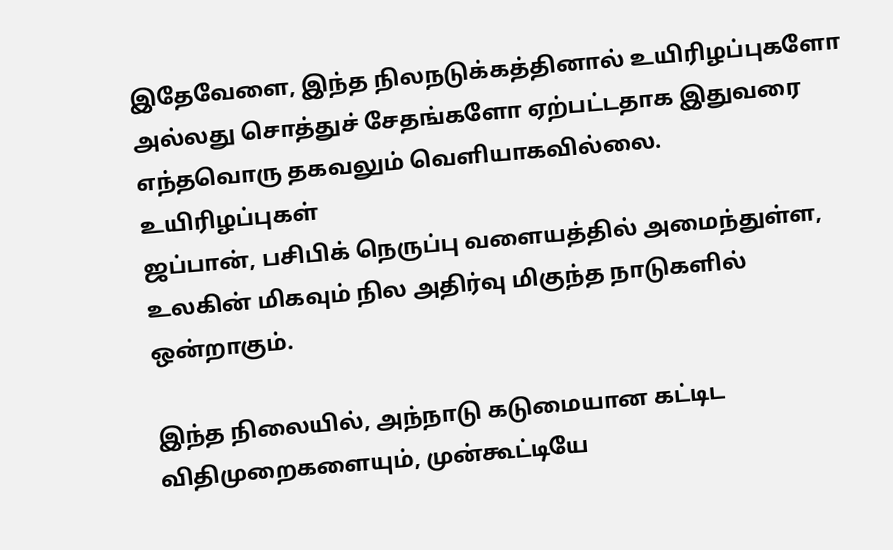இதேவேளை, இந்த நிலநடுக்கத்தினால் உயிரிழப்புகளோ அல்லது சொத்துச் சேதங்களோ ஏற்பட்டதாக இதுவரை எந்தவொரு தகவலும் வெளியாகவில்லை.
உயிரிழப்புகள்
ஜப்பான், பசிபிக் நெருப்பு வளையத்தில் அமைந்துள்ள, உலகின் மிகவும் நில அதிர்வு மிகுந்த நாடுகளில் ஒன்றாகும்.

இந்த நிலையில், அந்நாடு கடுமையான கட்டிட விதிமுறைகளையும், முன்கூட்டியே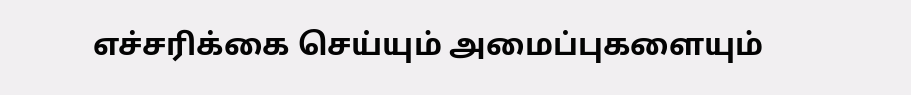எச்சரிக்கை செய்யும் அமைப்புகளையும்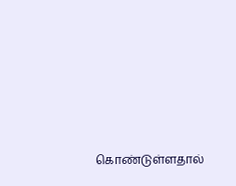கொண்டுள்ளதால்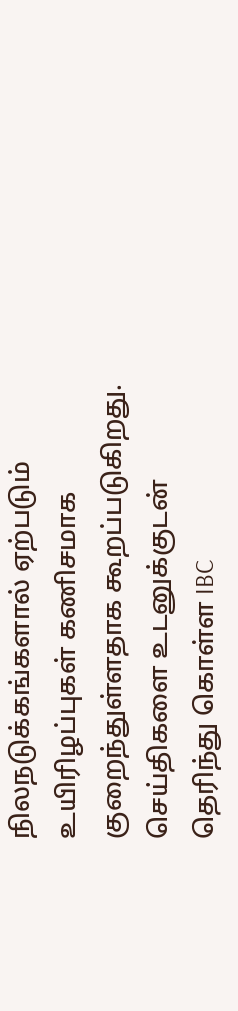நிலநடுக்கங்களால் ஏற்படும் உயிரிழப்புகள் கணிசமாக குறைந்துள்ளதாக கூறப்படுகிறது.
செய்திகளை உடனுக்குடன் தெரிந்து கொள்ள IBC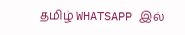தமிழ் WHATSAPP இல்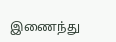இணைந்து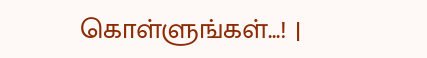கொள்ளுங்கள்...! |